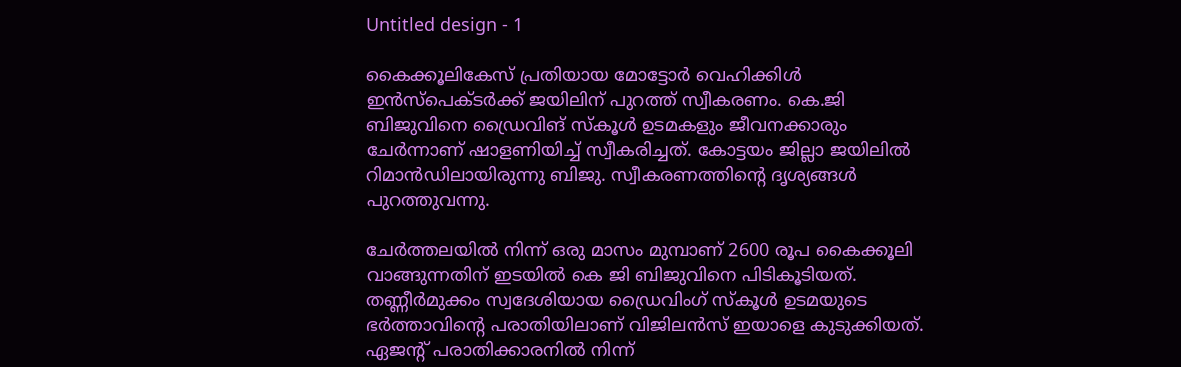Untitled design - 1

കൈക്കൂലികേസ് പ്രതിയായ മോട്ടോർ വെഹിക്കിൾ ഇൻസ്പെക്ടർക്ക് ജയിലിന് പുറത്ത് സ്വീകരണം. കെ.ജി ബിജുവിനെ ഡ്രൈവിങ് സ്കൂൾ ഉടമകളും ജീവനക്കാരും ചേര്‍ന്നാണ് ഷാളണിയിച്ച് സ്വീകരിച്ചത്. കോട്ടയം ജില്ലാ ജയിലിൽ റിമാൻഡിലായിരുന്നു ബിജു. സ്വീകരണത്തിന്റെ ദൃശ്യങ്ങള്‍ പുറത്തുവന്നു.

ചേർത്തലയിൽ നിന്ന് ഒരു മാസം മുമ്പാണ് 2600 രൂപ കൈക്കൂലി വാങ്ങുന്നതിന് ഇടയിൽ കെ ജി ബിജുവിനെ പിടികൂടിയത്.  തണ്ണീർമുക്കം സ്വദേശിയായ ഡ്രൈവിംഗ് സ്കൂൾ ഉടമയുടെ ഭർത്താവിന്‍റെ പരാതിയിലാണ് വിജിലൻസ് ഇയാളെ കുടുക്കിയത്. ഏജന്റ് പരാതിക്കാരനിൽ നിന്ന്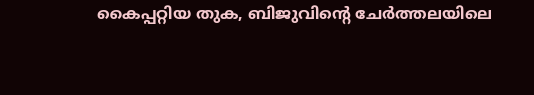കൈപ്പറ്റിയ തുക, ബിജുവിന്റെ ചേർത്തലയിലെ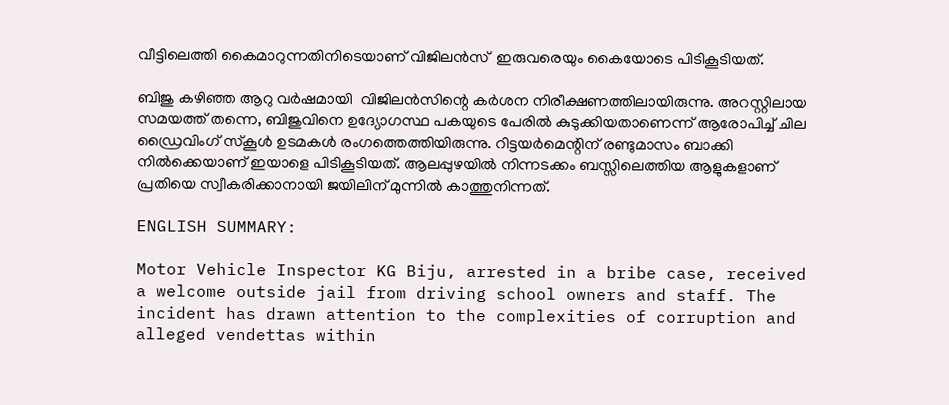വീട്ടിലെത്തി കൈമാറുന്നതിനിടെയാണ് വിജിലൻസ്  ഇരുവരെയും കൈയോടെ പിടികൂടിയത്.

ബിജു കഴിഞ്ഞ ആറു വർഷമായി  വിജിലൻസിന്റെ കർശന നിരീക്ഷണത്തിലായിരുന്നു. അറസ്റ്റിലായ സമയത്ത് തന്നെ, ബിജുവിനെ ഉദ്യോഗസ്ഥ പകയുടെ പേരിൽ കുടുക്കിയതാണെന്ന് ആരോപിച്ച് ചില ഡ്രൈവിംഗ് സ്കൂൾ ഉടമകൾ രംഗത്തെത്തിയിരുന്നു. റിട്ടയർമെന്റിന് രണ്ടുമാസം ബാക്കി നിൽക്കെയാണ് ഇയാളെ പിടികൂടിയത്. ആലപ്പുഴയിൽ നിന്നടക്കം ബസ്സിലെത്തിയ ആളുകളാണ് പ്രതിയെ സ്വീകരിക്കാനായി ജയിലിന് മുന്നിൽ കാത്തുനിന്നത്.

ENGLISH SUMMARY:

Motor Vehicle Inspector KG Biju, arrested in a bribe case, received a welcome outside jail from driving school owners and staff. The incident has drawn attention to the complexities of corruption and alleged vendettas within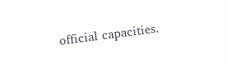official capacities.